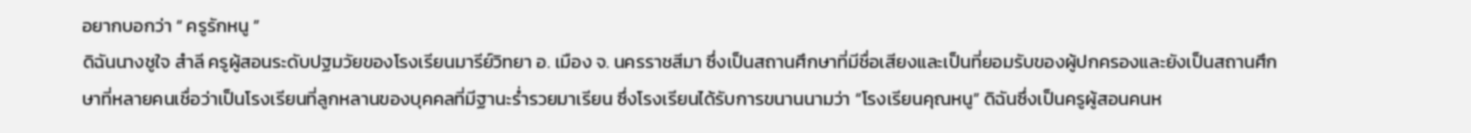อยากบอกว่า “ ครูรักหนู ”
ดิฉันนางชูใจ สำลี ครูผู้สอนระดับปฐมวัยของโรงเรียนมารีย์วิทยา อ. เมือง จ. นครราชสีมา ซึ่งเป็นสถานศึกษาที่มีชื่อเสียงและเป็นที่ยอมรับของผู้ปกครองและยังเป็นสถานศึกษาที่หลายคนเชื่อว่าเป็นโรงเรียนที่ลูกหลานของบุคคลที่มีฐานะร่ำรวยมาเรียน ซึ่งโรงเรียนได้รับการขนานนามว่า “โรงเรียนคุณหนู” ดิฉันซึ่งเป็นครูผู้สอนคนห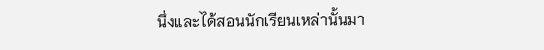นึ่งและได้สอนนักเรียนเหล่านั้นมา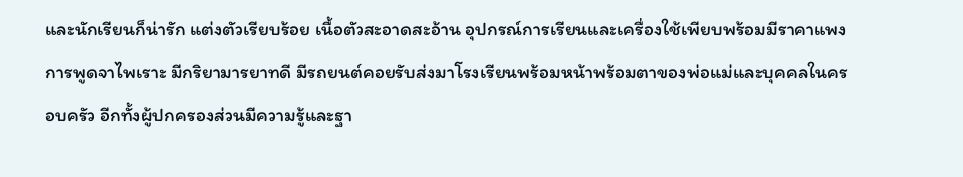และนักเรียนก็น่ารัก แต่งตัวเรียบร้อย เนื้อตัวสะอาดสะอ้าน อุปกรณ์การเรียนและเครื่องใช้เพียบพร้อมมีราคาแพง การพูดจาไพเราะ มีกริยามารยาทดี มีรถยนต์คอยรับส่งมาโรงเรียนพร้อมหน้าพร้อมตาของพ่อแม่และบุคคลในครอบครัว อีกทั้งผู้ปกครองส่วนมีความรู้และฐา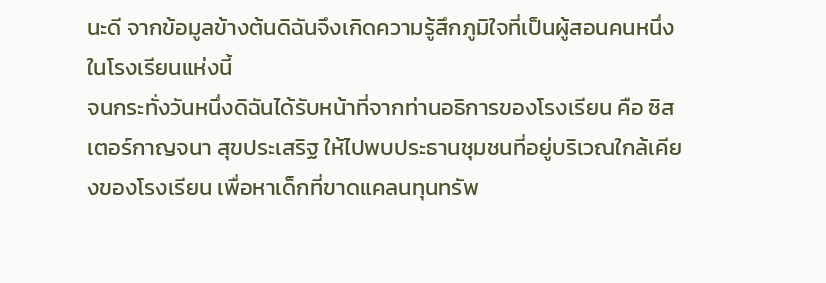นะดี จากข้อมูลข้างต้นดิฉันจึงเกิดความรู้สึกภูมิใจที่เป็นผู้สอนคนหนึ่งในโรงเรียนแห่งนี้
จนกระทั่งวันหนึ่งดิฉันได้รับหน้าที่จากท่านอธิการของโรงเรียน คือ ซิสเตอร์กาญจนา สุขประเสริฐ ให้ไปพบประธานชุมชนที่อยู่บริเวณใกล้เคียงของโรงเรียน เพื่อหาเด็กที่ขาดแคลนทุนทรัพ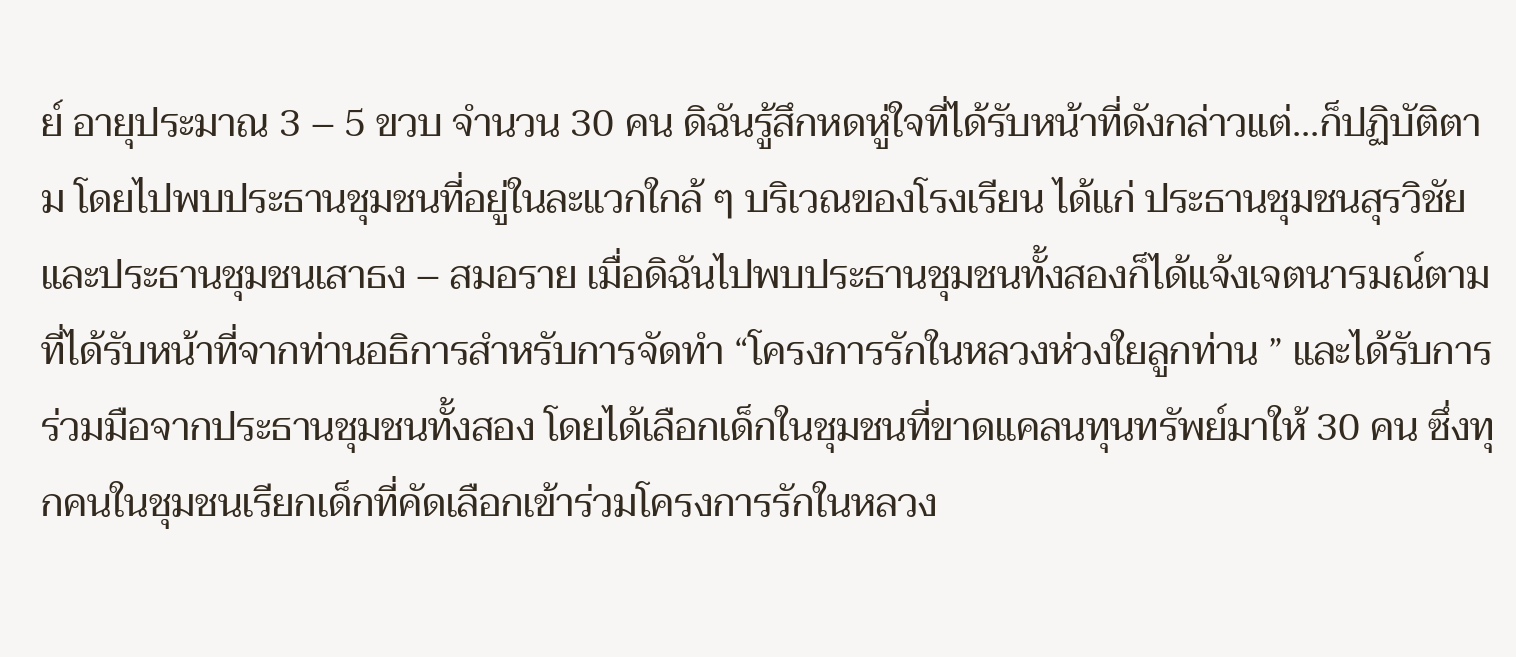ย์ อายุประมาณ 3 – 5 ขวบ จำนวน 30 คน ดิฉันรู้สึกหดหู่ใจที่ได้รับหน้าที่ดังกล่าวแต่...ก็ปฏิบัติตาม โดยไปพบประธานชุมชนที่อยู่ในละแวกใกล้ ๆ บริเวณของโรงเรียน ได้แก่ ประธานชุมชนสุรวิชัยและประธานชุมชนเสาธง – สมอราย เมื่อดิฉันไปพบประธานชุมชนทั้งสองก็ได้แจ้งเจตนารมณ์ตามที่ได้รับหน้าที่จากท่านอธิการสำหรับการจัดทำ “โครงการรักในหลวงห่วงใยลูกท่าน ” และได้รับการร่วมมือจากประธานชุมชนทั้งสอง โดยได้เลือกเด็กในชุมชนที่ขาดแคลนทุนทรัพย์มาให้ 30 คน ซึ่งทุกคนในชุมชนเรียกเด็กที่คัดเลือกเข้าร่วมโครงการรักในหลวง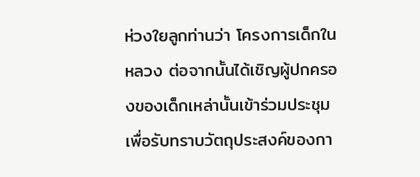ห่วงใยลูกท่านว่า โครงการเด็กในหลวง ต่อจากนั้นได้เชิญผู้ปกครองของเด็กเหล่านั้นเข้าร่วมประชุม เพื่อรับทราบวัตถุประสงค์ของกา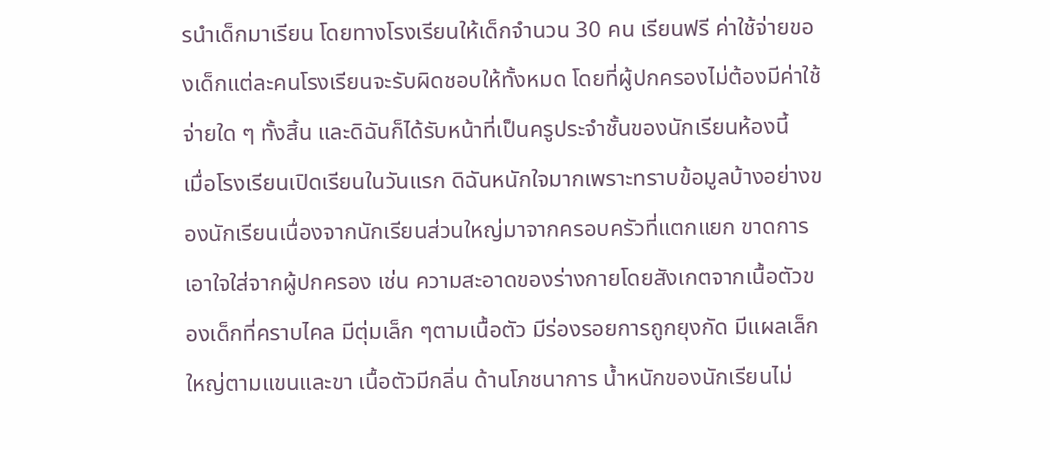รนำเด็กมาเรียน โดยทางโรงเรียนให้เด็กจำนวน 30 คน เรียนฟรี ค่าใช้จ่ายของเด็กแต่ละคนโรงเรียนจะรับผิดชอบให้ทั้งหมด โดยที่ผู้ปกครองไม่ต้องมีค่าใช้จ่ายใด ๆ ทั้งสิ้น และดิฉันก็ได้รับหน้าที่เป็นครูประจำชั้นของนักเรียนห้องนี้
เมื่อโรงเรียนเปิดเรียนในวันแรก ดิฉันหนักใจมากเพราะทราบข้อมูลบ้างอย่างของนักเรียนเนื่องจากนักเรียนส่วนใหญ่มาจากครอบครัวที่แตกแยก ขาดการเอาใจใส่จากผู้ปกครอง เช่น ความสะอาดของร่างกายโดยสังเกตจากเนื้อตัวของเด็กที่คราบไคล มีตุ่มเล็ก ๆตามเนื้อตัว มีร่องรอยการถูกยุงกัด มีแผลเล็กใหญ่ตามแขนและขา เนื้อตัวมีกลิ่น ด้านโภชนาการ น้ำหนักของนักเรียนไม่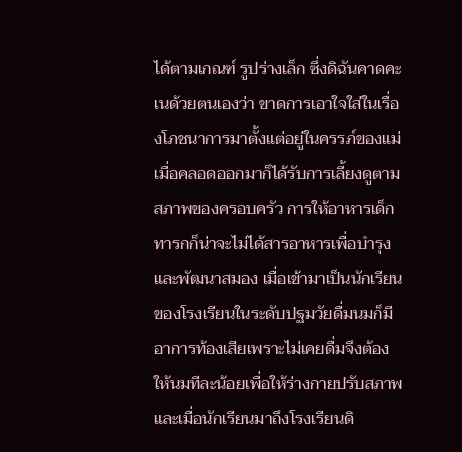ได้ตามเกณฑ์ รูปร่างเล็ก ซึ่งดิฉันคาดคะเนด้วยตนเองว่า ขาดการเอาใจใส่ในเรื่องโภชนาการมาตั้งแต่อยู่ในครรภ์ของแม่ เมื่อคลอดออกมาก็ได้รับการเลี้ยงดูตามสภาพของครอบครัว การให้อาหารเด็กทารกก็น่าจะไม่ได้สารอาหารเพื่อบำรุงและพัฒนาสมอง เมื่อเข้ามาเป็นนักเรียนของโรงเรียนในระดับปฐมวัยดื่มนมก็มีอาการท้องเสียเพราะไม่เคยดื่มจึงต้องให้นมทีละน้อยเพื่อให้ร่างกายปรับสภาพ และเมื่อนักเรียนมาถึงโรงเรียนดิ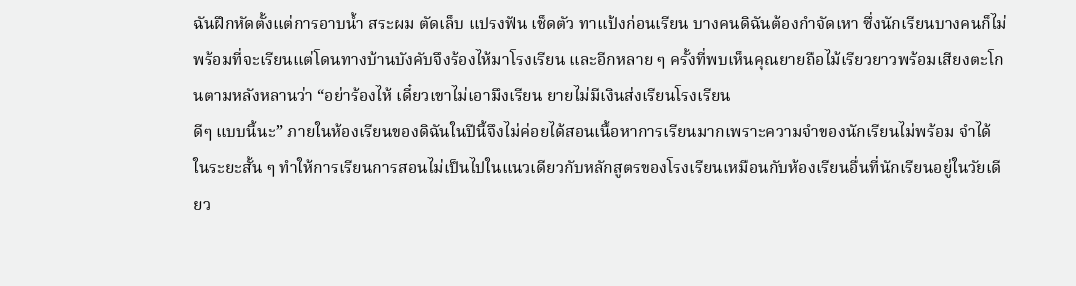ฉันฝึกหัดตั้งแต่การอาบน้ำ สระผม ตัดเล็บ แปรงฟัน เช็ดตัว ทาแป้งก่อนเรียน บางคนดิฉันต้องกำจัดเหา ซึ่งนักเรียนบางคนก็ไม่พร้อมที่จะเรียนแต่โดนทางบ้านบังคับจึงร้องไห้มาโรงเรียน และอีกหลาย ๆ ครั้งที่พบเห็นคุณยายถือไม้เรียวยาวพร้อมเสียงตะโกนตามหลังหลานว่า “อย่าร้องไห้ เดี๋ยวเขาไม่เอามึงเรียน ยายไม่มีเงินส่งเรียนโรงเรียน
ดีๆ แบบนี้นะ” ภายในห้องเรียนของดิฉันในปีนี้จึงไม่ค่อยได้สอนเนื้อหาการเรียนมากเพราะความจำของนักเรียนไม่พร้อม จำได้ในระยะสั้น ๆ ทำให้การเรียนการสอนไม่เป็นไปในแนวเดียวกับหลักสูตรของโรงเรียนเหมือนกับห้องเรียนอื่นที่นักเรียนอยู่ในวัยเดียว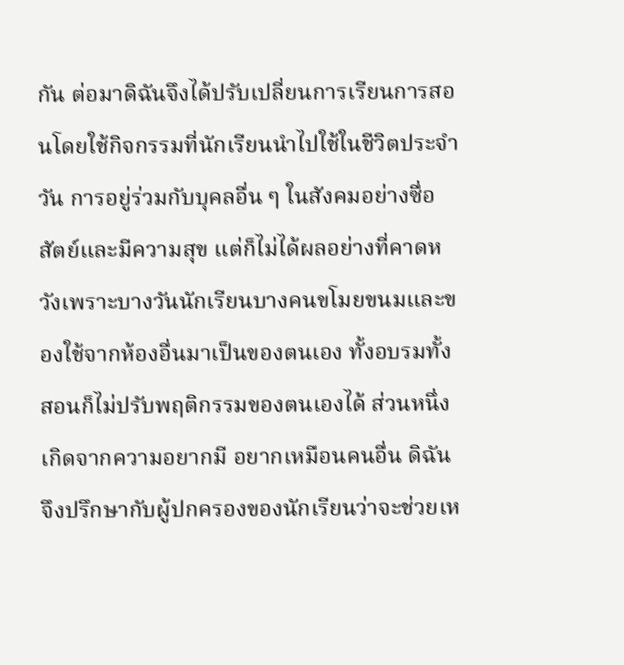กัน ต่อมาดิฉันจึงได้ปรับเปลี่ยนการเรียนการสอนโดยใช้กิจกรรมที่นักเรียนนำไปใช้ในชีวิตประจำวัน การอยู่ร่วมกับบุคลอื่น ๆ ในสังคมอย่างซื่อสัตย์และมีความสุข แต่ก็ไม่ได้ผลอย่างที่คาดหวังเพราะบางวันนักเรียนบางคนขโมยขนมและของใช้จากห้องอื่นมาเป็นของตนเอง ทั้งอบรมทั้งสอนก็ไม่ปรับพฤติกรรมของตนเองได้ ส่วนหนึ่งเกิดจากความอยากมี อยากเหมือนคนอื่น ดิฉันจึงปรึกษากับผู้ปกครองของนักเรียนว่าจะช่วยเห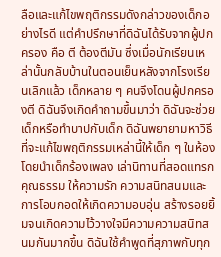ลือและแก้ไขพฤติกรรมดังกล่าวของเด็กอย่างไรดี แต่คำปรึกษาที่ดิฉันได้รับจากผู้ปกครอง คือ ตี ต้องตีมัน ซึ่งเมื่อนักเรียนเหล่านั้นกลับบ้านในตอนเย็นหลังจากโรงเรียนเลิกแล้ว เด็กหลาย ๆ คนจึงโดนผู้ปกครองตี ดิฉันจึงเกิดคำถามขึ้นมาว่า ดิฉันจะช่วยเด็กหรือทำบาปกับเด็ก ดิฉันพยายามหาวิธีที่จะแก้ไขพฤติกรรมเหล่านี้ให้เด็ก ๆ ในห้อง โดยนำเด็กร้องเพลง เล่านิทานที่สอดแทรกคุณธรรม ให้ความรัก ความสนิทสนมและการโอบกอดให้เกิดความอบอุ่น สร้างรอยยิ้มจนเกิดความไว้วางใจมีความความสนิทสนมกันมากขึ้น ดิฉันใช้คำพูดที่สุภาพกับทุก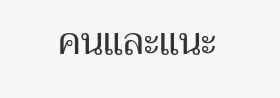คนและแนะ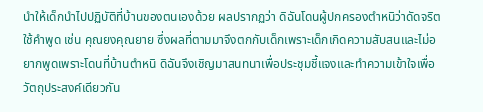นำให้เด็กนำไปปฏิบัติที่บ้านของตนเองด้วย ผลปรากฏว่า ดิฉันโดนผู้ปกครองตำหนิว่าดัดจริตใช้คำพูด เช่น คุณยงคุณยาย ซึ่งผลที่ตามมาจึงตกกับเด็กเพราะเด็กเกิดความสับสนและไม่อยากพูดเพราะโดนที่บ้านตำหนิ ดิฉันจึงเชิญมาสนทนาเพื่อประชุมชี้แจงและทำความเข้าใจเพื่อวัตถุประสงค์เดียวกัน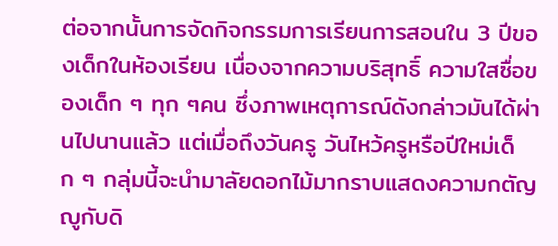ต่อจากนั้นการจัดกิจกรรมการเรียนการสอนใน 3 ปีของเด็กในห้องเรียน เนื่องจากความบริสุทธิ์ ความใสซื่อของเด็ก ๆ ทุก ๆคน ซึ่งภาพเหตุการณ์ดังกล่าวมันได้ผ่านไปนานแล้ว แต่เมื่อถึงวันครู วันไหว้ครูหรือปีใหม่เด็ก ๆ กลุ่มนี้จะนำมาลัยดอกไม้มากราบแสดงความกตัญญูกับดิ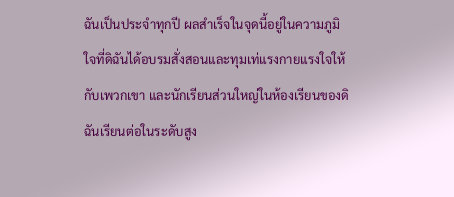ฉันเป็นประจำทุกปี ผลสำเร็จในจุดนี้อยู่ในความภูมิใจที่ดิฉันได้อบรมสั่งสอนและทุมเท่แรงกายแรงใจให้กับเพวกเขา และนักเรียนส่วนใหญ่ในห้องเรียนของดิฉันเรียนต่อในระดับสูง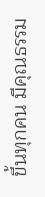ขึ้นทุกคน มีคุณธรรม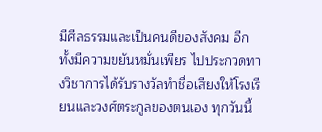มีศีลธรรมและเป็นคนดีของสังคม อีกทั้งมีความขยันหมั่นเพียร ไปประกวดทางวิชาการได้รับรางวัลทำชื่อเสียงให้โรงเรียนและวงศ์ตระกูลของตนเอง ทุกวันนี้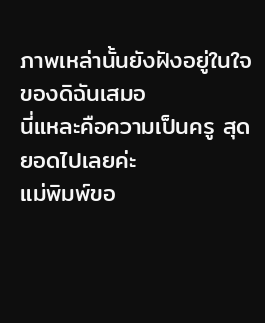ภาพเหล่านั้นยังฝังอยู่ในใจของดิฉันเสมอ
นี่แหละคือความเป็นครู สุดยอดไปเลยค่ะ
แม่พิมพ์ขอ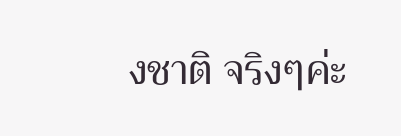งชาติ จริงๆค่ะ